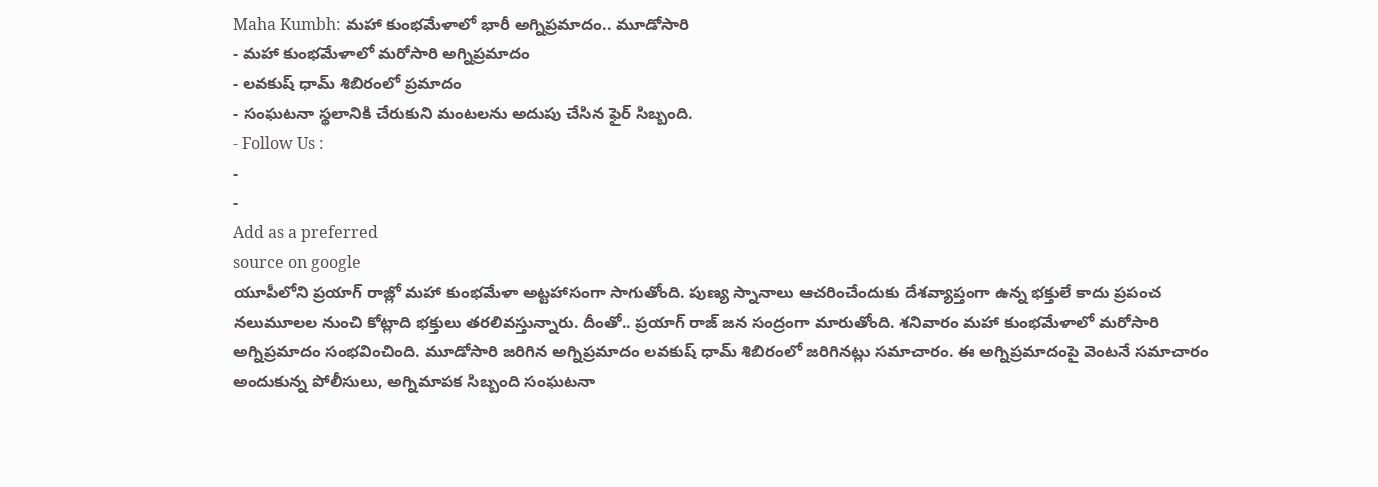Maha Kumbh: మహా కుంభమేళాలో భారీ అగ్నిప్రమాదం.. మూడోసారి
- మహా కుంభమేళాలో మరోసారి అగ్నిప్రమాదం
- లవకుష్ ధామ్ శిబిరంలో ప్రమాదం
- సంఘటనా స్థలానికి చేరుకుని మంటలను అదుపు చేసిన ఫైర్ సిబ్బంది.
- Follow Us :
-
-
Add as a preferred
source on google
యూపీలోని ప్రయాగ్ రాజ్లో మహా కుంభమేళా అట్టహాసంగా సాగుతోంది. పుణ్య స్నానాలు ఆచరించేందుకు దేశవ్యాప్తంగా ఉన్న భక్తులే కాదు ప్రపంచ నలుమూలల నుంచి కోట్లాది భక్తులు తరలివస్తున్నారు. దీంతో.. ప్రయాగ్ రాజ్ జన సంద్రంగా మారుతోంది. శనివారం మహా కుంభమేళాలో మరోసారి అగ్నిప్రమాదం సంభవించింది. మూడోసారి జరిగిన అగ్నిప్రమాదం లవకుష్ ధామ్ శిబిరంలో జరిగినట్లు సమాచారం. ఈ అగ్నిప్రమాదంపై వెంటనే సమాచారం అందుకున్న పోలీసులు, అగ్నిమాపక సిబ్బంది సంఘటనా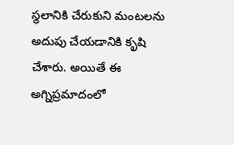స్థలానికి చేరుకుని మంటలను అదుపు చేయడానికి కృషి చేశారు. అయితే ఈ అగ్నిప్రమాదంలో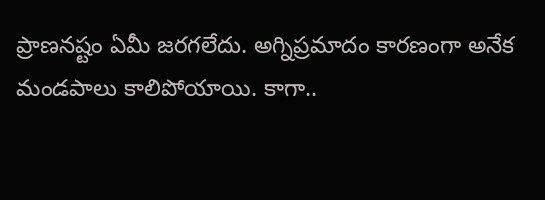ప్రాణనష్టం ఏమీ జరగలేదు. అగ్నిప్రమాదం కారణంగా అనేక మండపాలు కాలిపోయాయి. కాగా..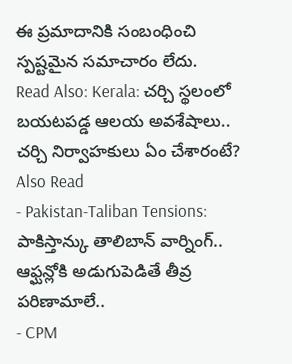ఈ ప్రమాదానికి సంబంధించి స్పష్టమైన సమాచారం లేదు.
Read Also: Kerala: చర్చి స్థలంలో బయటపడ్డ ఆలయ అవశేషాలు.. చర్చి నిర్వాహకులు ఏం చేశారంటే?
Also Read
- Pakistan-Taliban Tensions: పాకిస్తాన్కు తాలిబాన్ వార్నింగ్.. ఆఫ్ఘన్లోకి అడుగుపెడితే తీవ్ర పరిణామాలే..
- CPM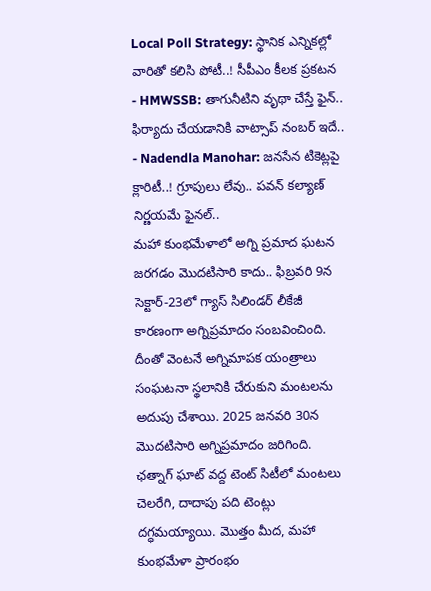Local Poll Strategy: స్థానిక ఎన్నికల్లో వారితో కలిసి పోటీ..! సీపీఎం కీలక ప్రకటన
- HMWSSB: తాగునీటిని వృథా చేస్తే ఫైన్.. ఫిర్యాదు చేయడానికి వాట్సాప్ నంబర్ ఇదే..
- Nadendla Manohar: జనసేన టికెట్లపై క్లారిటీ..! గ్రూపులు లేవు.. పవన్ కల్యాణ్ నిర్ణయమే ఫైనల్..
మహా కుంభమేళాలో అగ్ని ప్రమాద ఘటన జరగడం మొదటిసారి కాదు.. ఫిబ్రవరి 9న సెక్టార్-23లో గ్యాస్ సిలిండర్ లీకేజీ కారణంగా అగ్నిప్రమాదం సంబవించింది. దీంతో వెంటనే అగ్నిమాపక యంత్రాలు సంఘటనా స్థలానికి చేరుకుని మంటలను అదుపు చేశాయి. 2025 జనవరి 30న మొదటిసారి అగ్నిప్రమాదం జరిగింది. ఛత్నాగ్ ఘాట్ వద్ద టెంట్ సిటీలో మంటలు చెలరేగి, దాదాపు పది టెంట్లు దగ్ధమయ్యాయి. మొత్తం మీద, మహా కుంభమేళా ప్రారంభం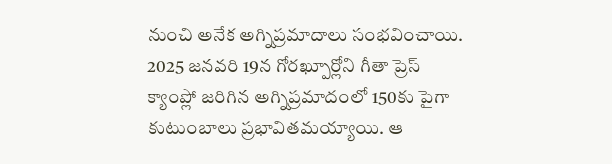నుంచి అనేక అగ్నిప్రమాదాలు సంభవించాయి. 2025 జనవరి 19న గోరఖ్పూర్లోని గీతా ప్రెస్ క్యాంప్లో జరిగిన అగ్నిప్రమాదంలో 150కు పైగా కుటుంబాలు ప్రభావితమయ్యాయి. ఆ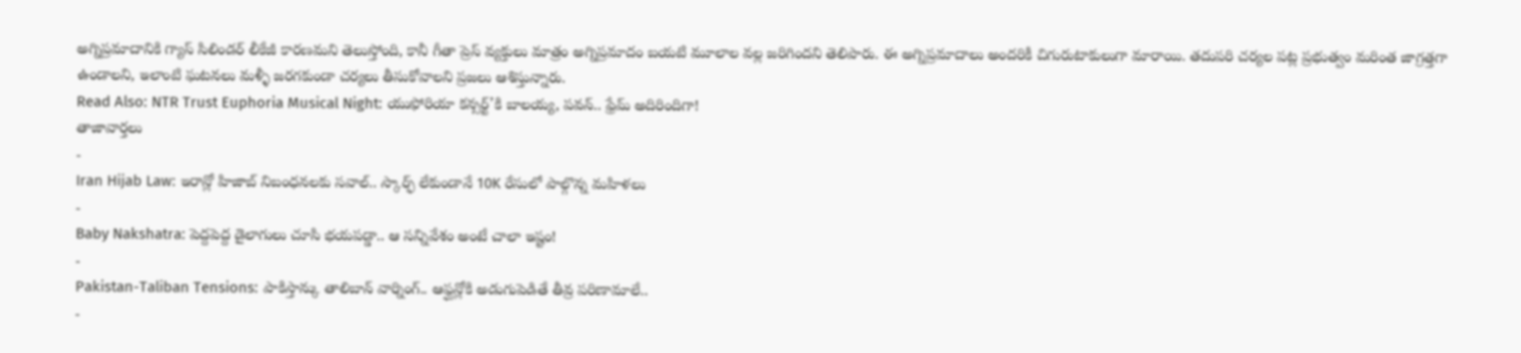అగ్నిప్రమాదానికి గ్యాస్ సిలిండర్ లీకేజీ కారణమని తెలుస్తోంది, కానీ గీతా ప్రెస్ వ్యక్తులు మాత్రం అగ్నిప్రమాదం బయటి మూలాల వల్ల జరిగిందని తెలిపారు. ఈ అగ్నిప్రమాదాలు అందరికీ చిగురుటాకులుగా మారాయి. తదుపరి చర్యల పట్ల ప్రభుత్వం మరింత జాగ్రత్తగా ఉండాలని, ఇలాంటి ఘటనలు మళ్ళీ జరగకుండా చర్యలు తీసుకోవాలని ప్రజలు ఆశిస్తున్నారు.
Read Also: NTR Trust Euphoria Musical Night: యుఫోరియా కన్సర్ట్’కి బాలయ్య, పవన్.. ఫ్రేమ్ అదిరిందిగా!
తాజావార్తలు
-
Iran Hijab Law: ఇరాన్లో హిజాబ్ నిబంధనలకు సవాల్.. స్కార్ఫ్ లేకుండానే 10K రేసులో పాల్గొన్న మహిళలు
-
Baby Nakshatra: పెద్దపెద్ద డైలాగులు చూసి భయపడ్డా.. ఆ సన్నివేశం అంటే చాలా ఇష్టం!
-
Pakistan-Taliban Tensions: పాకిస్తాన్కు తాలిబాన్ వార్నింగ్.. ఆఫ్ఘన్లోకి అడుగుపెడితే తీవ్ర పరిణామాలే..
-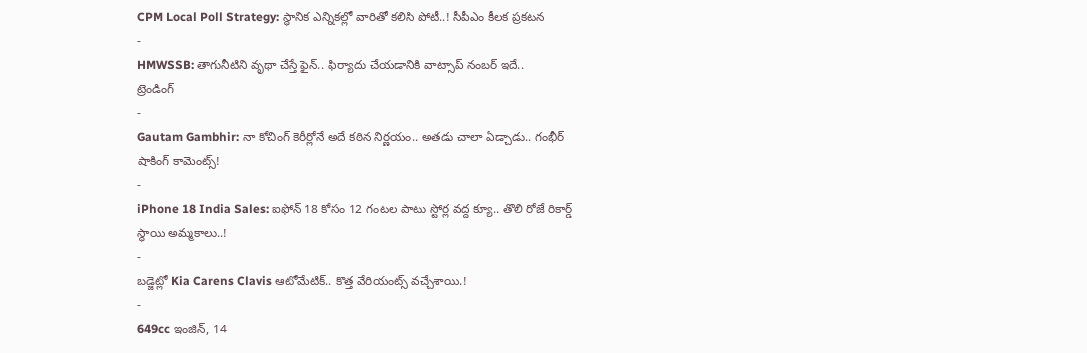CPM Local Poll Strategy: స్థానిక ఎన్నికల్లో వారితో కలిసి పోటీ..! సీపీఎం కీలక ప్రకటన
-
HMWSSB: తాగునీటిని వృథా చేస్తే ఫైన్.. ఫిర్యాదు చేయడానికి వాట్సాప్ నంబర్ ఇదే..
ట్రెండింగ్
-
Gautam Gambhir: నా కోచింగ్ కెరీర్లోనే అదే కఠిన నిర్ణయం.. అతడు చాలా ఏడ్చాడు.. గంభీర్ షాకింగ్ కామెంట్స్!
-
iPhone 18 India Sales: ఐఫోన్ 18 కోసం 12 గంటల పాటు స్టోర్ల వద్ద క్యూ.. తొలి రోజే రికార్డ్ స్థాయి అమ్మకాలు..!
-
బడ్జెట్లో Kia Carens Clavis ఆటోమేటిక్.. కొత్త వేరియంట్స్ వచ్చేశాయి.!
-
649cc ఇంజిన్, 14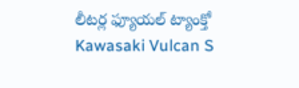లీటర్ల ఫ్యూయల్ ట్యాంక్తో Kawasaki Vulcan S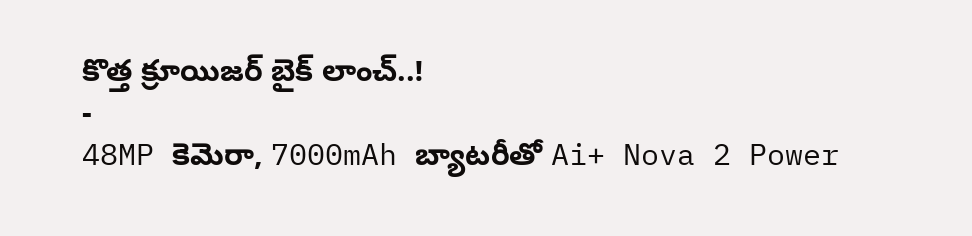కొత్త క్రూయిజర్ బైక్ లాంచ్..!
-
48MP కెమెరా, 7000mAh బ్యాటరీతో Ai+ Nova 2 Power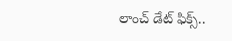లాంచ్ డేట్ ఫిక్స్..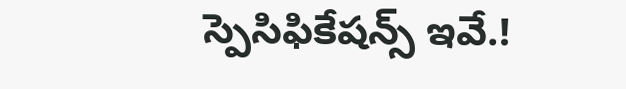స్పెసిఫికేషన్స్ ఇవే.!